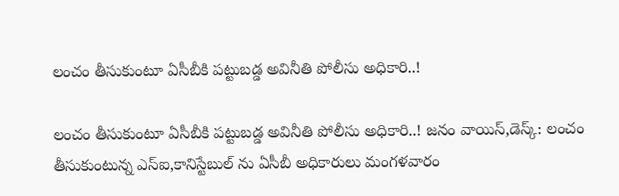లంచం తీసుకుంటూ ఏసీబీకి పట్టుబడ్డ అవినీతి పోలీసు అధికారి..!

లంచం తీసుకుంటూ ఏసీబీకి పట్టుబడ్డ అవినీతి పోలీసు అధికారి..! జనం వాయిస్,డెస్క్: లంచం తీసుకుంటున్న ఎస్ఐ,కానిస్టేబుల్ ను ఏసీబీ అధికారులు మంగళవారం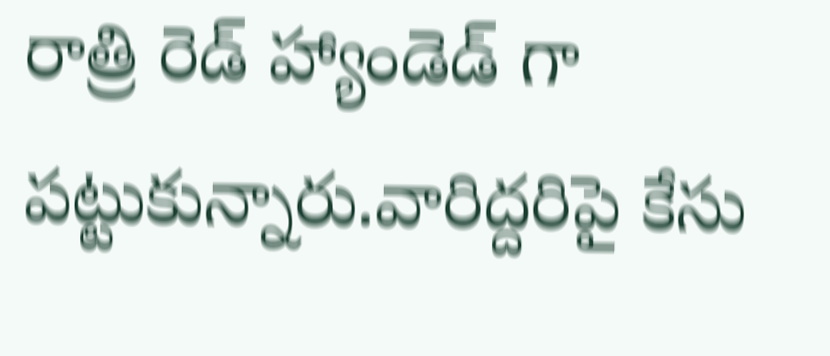రాత్రి రెడ్ హ్యాండెడ్ గా పట్టుకున్నారు.వారిద్దరిపై కేసు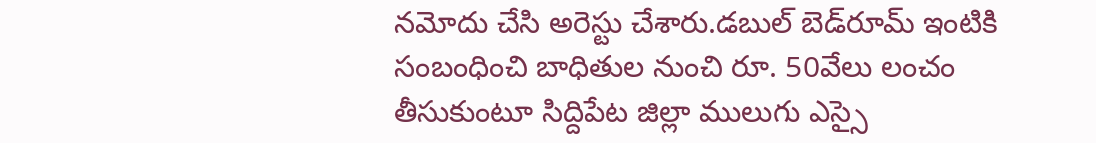నమోదు చేసి అరెస్టు చేశారు.డబుల్‌ బెడ్‌రూమ్‌ ఇంటికి సంబంధించి బాధితుల నుంచి రూ. 50వేలు లంచం తీసుకుంటూ సిద్దిపేట జిల్లా ములుగు ఎస్సై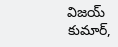విజయ్‌ కుమార్‌,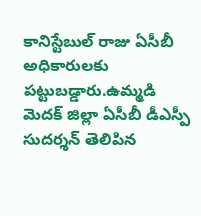కానిస్టేబుల్‌ రాజు ఏసీబీ అధికారులకు పట్టుబడ్డారు.ఉమ్మడి మెదక్‌ జిల్లా ఏసీబీ డీఎస్పీ సుదర్శన్‌ తెలిపిన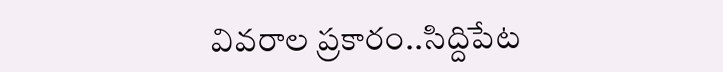వివరాల ప్రకారం..సిద్దిపేట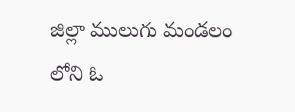జిల్లా ములుగు మండలం లోని ఓ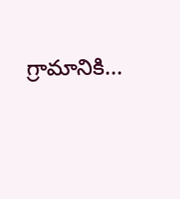గ్రామానికి...